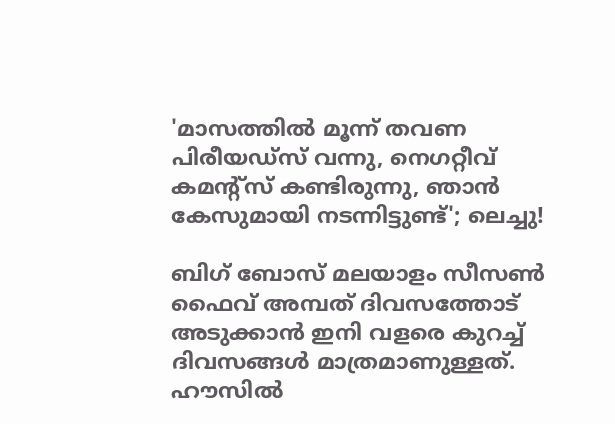'മാസത്തിൽ മൂന്ന് തവണ പിരീയഡ്സ് വന്നു, നെഗറ്റീവ് കമന്റ്സ് കണ്ടിരുന്നു, ഞാൻ കേസുമായി നടന്നിട്ടുണ്ട്'; ലെച്ചു!

ബിഗ് ബോസ് മലയാളം സീസൺ ഫൈവ് അമ്പത് ദിവസത്തോട് അടുക്കാൻ ഇനി വളരെ കുറച്ച് ദിവസങ്ങൾ മാത്രമാണുള്ളത്. ഹൗസിൽ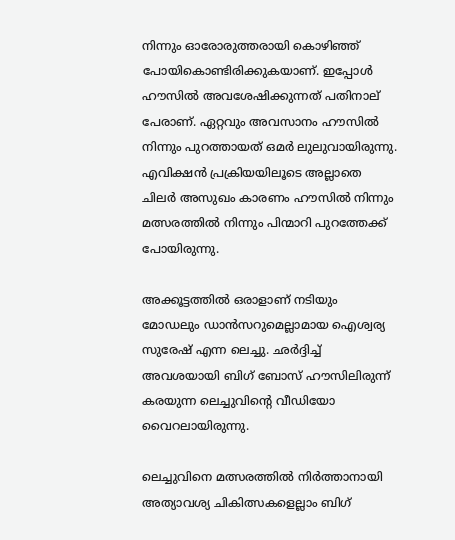നിന്നും ഓരോരുത്തരായി കൊഴിഞ്ഞ് പോയികൊണ്ടിരിക്കുകയാണ്. ഇപ്പോൾ ഹൗസിൽ അവശേഷിക്കുന്നത് പതിനാല് പേരാണ്. ഏറ്റവും അവസാനം ഹൗസിൽ നിന്നും പുറത്തായത് ഒമർ ലുലുവായിരുന്നു. എവിക്ഷൻ പ്രക്രിയയിലൂടെ അല്ലാതെ ചിലർ അസുഖം കാരണം ഹൗസിൽ നിന്നും മത്സരത്തിൽ നിന്നും പിന്മാറി പുറത്തേക്ക് പോയിരുന്നു.

അക്കൂട്ടത്തിൽ ഒരാളാണ് നടിയും മോഡലും ഡാൻസറുമെല്ലാമായ ഐശ്വര്യ സുരേഷ് എന്ന ലെച്ചു. ഛർദ്ദിച്ച് അവശയായി ബിഗ് ബോസ് ഹൗസിലിരുന്ന് കരയുന്ന ലെച്ചുവിന്റെ വീഡിയോ വൈറലായിരുന്നു.

ലെച്ചുവിനെ മത്സരത്തിൽ നിർത്താനായി അത്യാവശ്യ ചികിത്സകളെല്ലാം ബിഗ്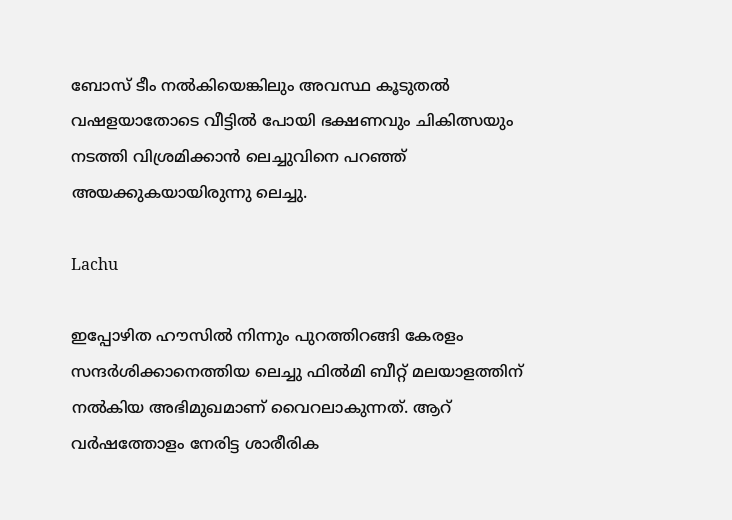ബോസ് ടീം നൽകിയെങ്കിലും അവസ്ഥ കൂടുതൽ വഷളയാതോടെ വീട്ടിൽ പോയി ഭക്ഷണവും ചികിത്സയും നടത്തി വിശ്രമിക്കാൻ ലെച്ചുവിനെ പറഞ്ഞ് അയക്കുകയായിരുന്നു ലെച്ചു.

Lachu

ഇപ്പോഴിത ഹൗസിൽ നിന്നും പുറത്തിറങ്ങി കേരളം സന്ദർശിക്കാനെത്തിയ ലെച്ചു ഫിൽമി ബീറ്റ് മലയാളത്തിന് നൽകിയ അഭിമുഖമാണ് വൈറലാകുന്നത്. ആറ് വർഷത്തോളം നേരിട്ട ശാരീരിക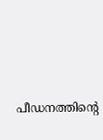പീഡനത്തിന്റെ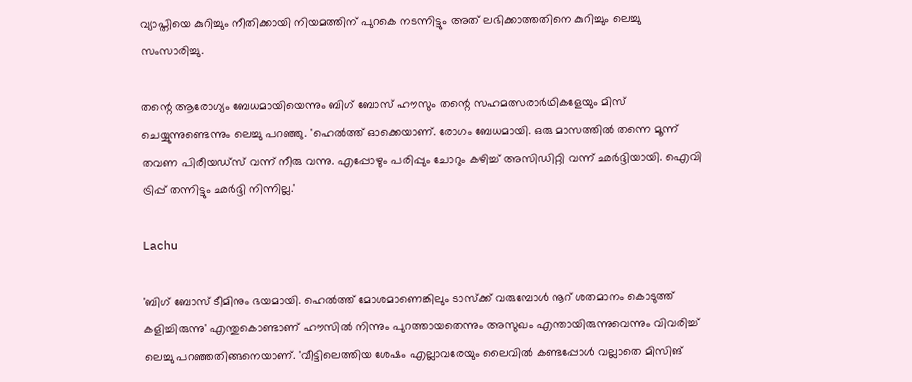വ്യാപ്തിയെ കുറിച്ചും നീതിക്കായി നിയമത്തിന് പുറകെ നടന്നിട്ടും അത് ലഭിക്കാത്തതിനെ കുറിച്ചും ലെച്ചു സംസാരിച്ചു.

തന്റെ ആരോഗ്യം ബേധമായിയെന്നും ബിഗ് ബോസ് ഹൗസും തന്റെ സഹമത്സരാർഥികളേയും മിസ് ചെയ്യുന്നുണ്ടെന്നും ലെച്ചു പറഞ്ഞു. 'ഹെൽത്ത് ഓക്കെയാണ്. രോഗം ബേധമായി. ഒരു മാസത്തിൽ തന്നെ മൂന്ന് തവണ പിരീയഡ്സ് വന്ന് നീരു വന്നു. എപ്പോഴും പരിപ്പും ചോറും കഴിച്ച് അസിഡിറ്റി വന്ന് ഛർദ്ദിയായി. ഐവി ട്രിപ്പ് തന്നിട്ടും ഛർദ്ദി നിന്നില്ല.'

Lachu

'ബിഗ് ബോസ് ടീമിനും ഭയമായി. ഹെൽത്ത് മോശമാണെങ്കിലും ടാസ്ക്ക് വരുമ്പോൾ നൂറ് ശതമാനം കൊടുത്ത് കളിച്ചിരുന്നു' എന്തുകൊണ്ടാണ് ഹൗസിൽ നിന്നും പുറത്തായതെന്നും അസുഖം എന്തായിരുന്നുവെന്നും വിവരിച്ച് ലെച്ചു പറഞ്ഞതിങ്ങനെയാണ്. 'വീട്ടിലെത്തിയ ശേഷം എല്ലാവരേയും ലൈവിൽ‌ കണ്ടപ്പോൾ വല്ലാതെ മിസിങ്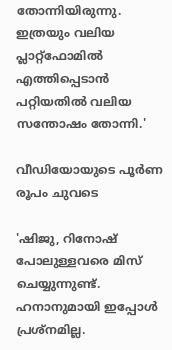തോന്നിയിരുന്നു. ഇത്രയും വലിയ പ്ലാറ്റ്ഫോമിൽ എത്തിപ്പെടാൻ പറ്റിയതിൽ വലിയ സന്തോഷം തോന്നി.'

വീഡിയോയുടെ പൂർണ രൂപം ചുവടെ

'ഷിജു, റിനോഷ് പോലുള്ളവരെ മിസ് ചെയ്യുന്നുണ്ട്. ഹനാനുമായി ഇപ്പോൾ പ്രശ്നമില്ല.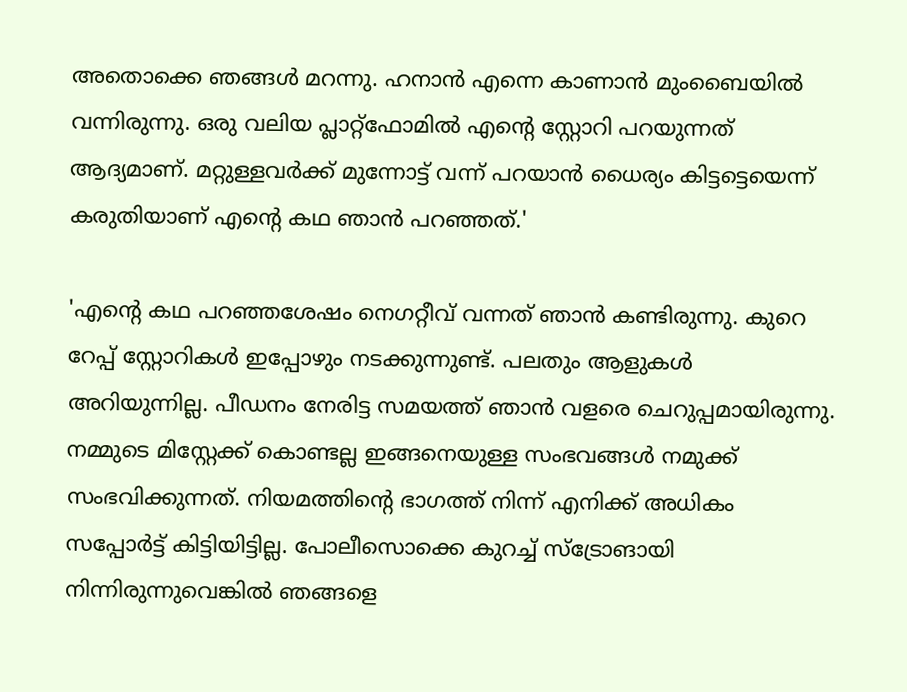അതൊക്കെ ഞങ്ങൾ മറന്നു. ഹനാൻ എന്നെ കാണാൻ‌ മുംബൈയിൽ വന്നിരുന്നു. ഒരു വലിയ പ്ലാറ്റ്ഫോമിൽ എന്റെ സ്റ്റോറി പറയുന്നത് ആദ്യമാണ്. മറ്റുള്ളവർക്ക് മുന്നോട്ട് വന്ന് പറയാൻ ധൈര്യം കിട്ടട്ടെയെന്ന് കരുതിയാണ് എന്റെ കഥ ഞാൻ പറഞ്ഞത്.'

'എന്റെ കഥ പറഞ്ഞശേഷം നെഗറ്റീവ് വന്നത് ഞാൻ കണ്ടിരുന്നു. കുറെ റേപ്പ് സ്റ്റോറികൾ ഇപ്പോഴും നടക്കുന്നുണ്ട്. പലതും ആളുകൾ അറിയുന്നില്ല. പീഡനം നേരിട്ട സമയത്ത് ഞാൻ വളരെ ചെറുപ്പമായിരുന്നു. നമ്മുടെ മിസ്റ്റേക്ക് കൊണ്ടല്ല ഇങ്ങനെയുള്ള സംഭവങ്ങൾ നമുക്ക് സംഭവിക്കുന്നത്. നിയമത്തിന്റെ ഭാഗത്ത് നിന്ന് എനിക്ക് അധികം സപ്പോർട്ട് കിട്ടിയിട്ടില്ല. പോലീസൊക്കെ കുറച്ച് സ്ട്രോങായി നിന്നിരുന്നുവെങ്കിൽ ഞങ്ങളെ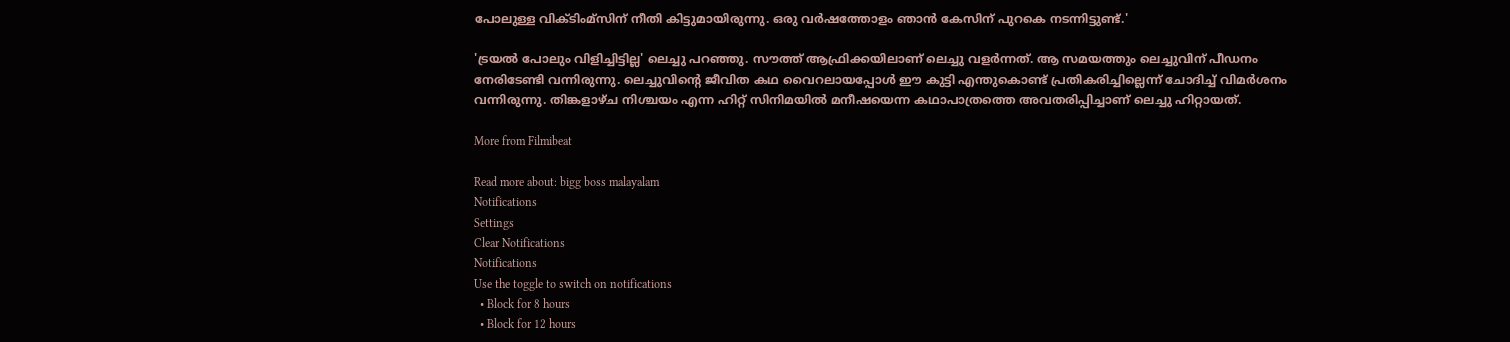പോലുള്ള വിക്ടിംമ്സിന് നീതി കിട്ടുമായിരുന്നു. ഒരു വർഷത്തോളം ഞാൻ കേസിന് പുറകെ നടന്നിട്ടുണ്ട്.'

'ട്രയൽ പോലും വിളിച്ചിട്ടില്ല' ലെച്ചു പറ‍ഞ്ഞു. സൗത്ത് ആഫ്രിക്കയിലാണ് ലെച്ചു വളർന്നത്. ആ സമയത്തും ലെച്ചുവിന് പീഡനം നേരിടേണ്ടി വന്നിരുന്നു. ലെച്ചുവിന്റെ ജീവിത കഥ വൈറലായപ്പോൾ ഈ കുട്ടി എന്തുകൊണ്ട് പ്രതികരിച്ചില്ലെന്ന് ചോദിച്ച് വിമർശനം വന്നിരുന്നു. തിങ്കളാഴ്ച നിശ്ചയം എന്ന ഹിറ്റ് സിനിമയിൽ മനീഷയെന്ന കഥാപാത്രത്തെ അവതരിപ്പിച്ചാണ് ലെച്ചു ഹിറ്റായത്.

More from Filmibeat

Read more about: bigg boss malayalam
Notifications
Settings
Clear Notifications
Notifications
Use the toggle to switch on notifications
  • Block for 8 hours
  • Block for 12 hours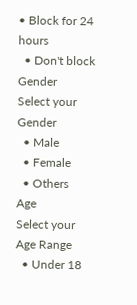• Block for 24 hours
  • Don't block
Gender
Select your Gender
  • Male
  • Female
  • Others
Age
Select your Age Range
  • Under 18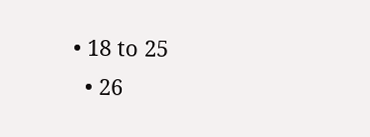• 18 to 25
  • 26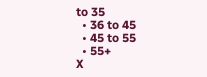to 35
  • 36 to 45
  • 45 to 55
  • 55+
X